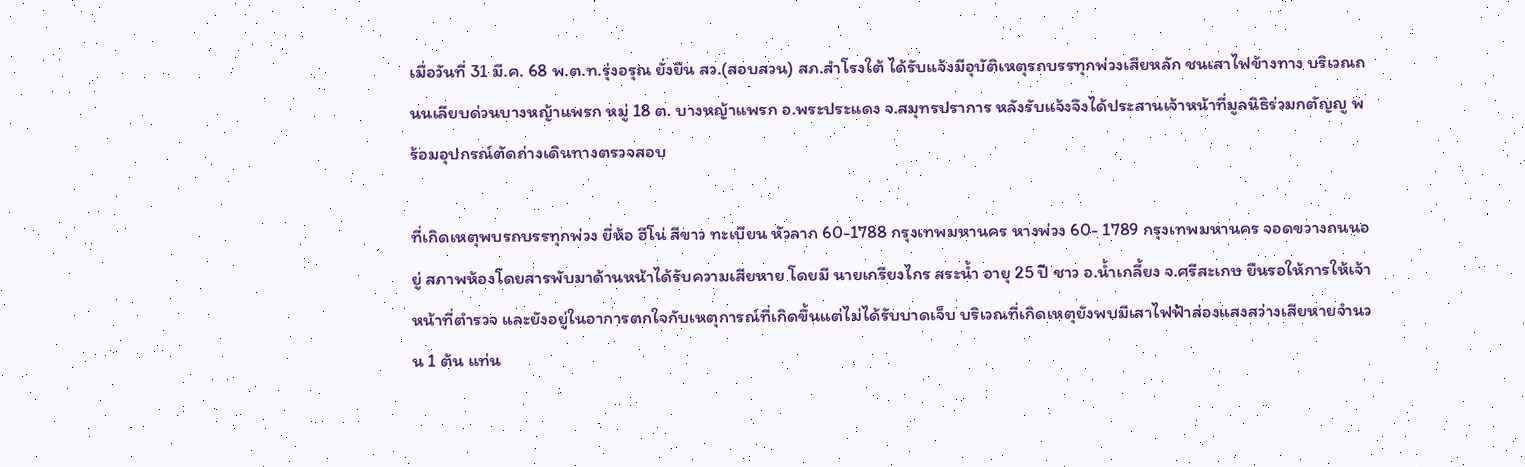เมื่อวันที่ 31 มี.ค. 68 พ.ต.ท.รุ่งอรุณ ยั่งยืน สว.(สอบสวน) สภ.สำโรงใต้ ได้รับแจ้งมีอุบัติเหตุรถบรรทุกพ่วงเสียหลัก ชนเสาไฟข้างทาง บริเวณถนนเลียบด่วนบางหญ้าแพรก หมู่ 18 ต. บางหญ้าแพรก อ.พระประแดง จ.สมุทรปราการ หลังรับแจ้งจึงได้ประสานเจ้าหน้าที่มูลนิธิร่วมกตัญญู พร้อมอุปกรณ์ตัดถ่างเดินทางตรวจสอบ

ที่เกิดเหตุพบรถบรรทุกพ่วง ยี่ห้อ ฮีโน่ สีขาว ทะเบียน หัวลาก 60-1788 กรุงเทพมหานคร หางพ่วง 60- 1789 กรุงเทพมหานคร จอดขวางถนนอยู่ สภาพห้องโดยสารพับมาด้านหน้าได้รับความเสียหาย โดยมี นายเกรียงไกร สระน้ำ อายุ 25 ปี ชาว อ.น้ำเกลี้ยง จ.ศรีสะเกษ ยืนรอให้การให้เจ้าหน้าที่ตำรวจ และยังอยู่ในอาการตกใจกับเหตุการณ์ที่เกิดขึ้นแต่ไม่ได้รับบาดเจ็บ บริเวณที่เกิดเหตุยังพบมีเสาไฟฟ้าส่องแสงสว่างเสียหายจำนวน 1 ต้น แท่น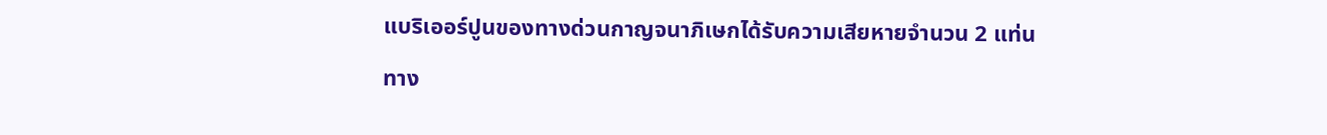แบริเออร์ปูนของทางด่วนกาญจนาภิเษกได้รับความเสียหายจำนวน 2 แท่น

ทาง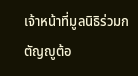เจ้าหน้าที่มูลนิธิร่วมกตัญญูต้อ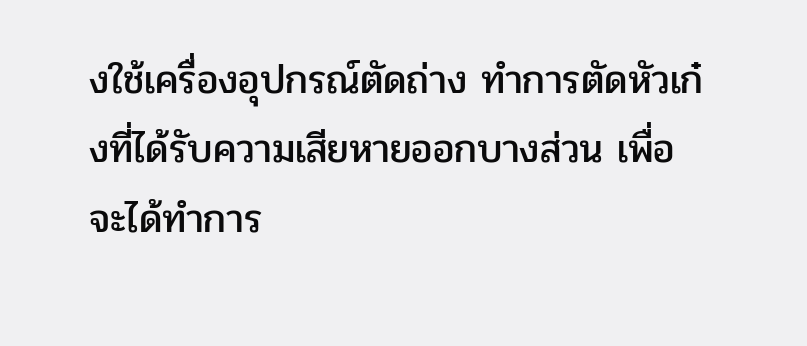งใช้เครื่องอุปกรณ์ตัดถ่าง ทำการตัดหัวเก๋งที่ได้รับความเสียหายออกบางส่วน เพื่อจะได้ทำการ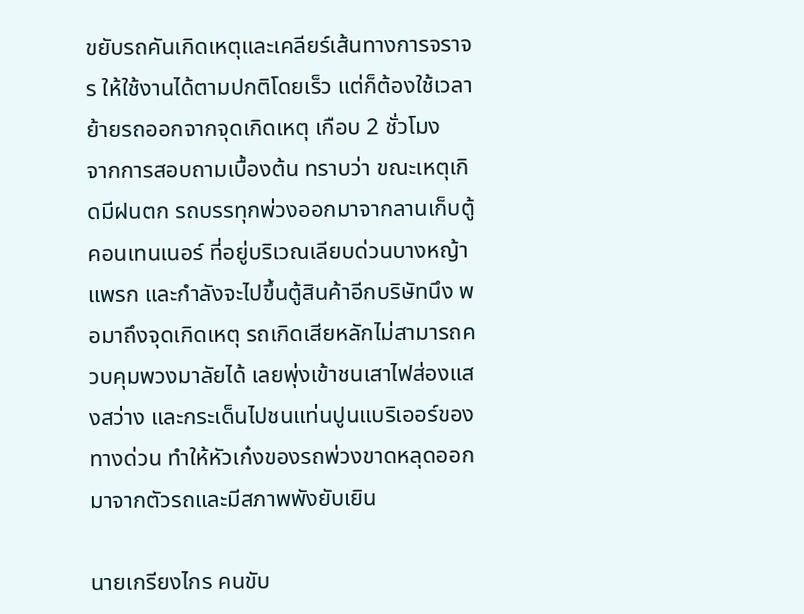ขยับรถคันเกิดเหตุและเคลียร์เส้นทางการจราจร ให้ใช้งานได้ตามปกติโดยเร็ว แต่ก็ต้องใช้เวลาย้ายรถออกจากจุดเกิดเหตุ เกือบ 2 ชั่วโมง
จากการสอบถามเบื้องต้น ทราบว่า ขณะเหตุเกิดมีฝนตก รถบรรทุกพ่วงออกมาจากลานเก็บตู้คอนเทนเนอร์ ที่อยู่บริเวณเลียบด่วนบางหญ้าแพรก และกำลังจะไปขึ้นตู้สินค้าอีกบริษัทนึง พอมาถึงจุดเกิดเหตุ รถเกิดเสียหลักไม่สามารถควบคุมพวงมาลัยได้ เลยพุ่งเข้าชนเสาไฟส่องแสงสว่าง และกระเด็นไปชนแท่นปูนแบริเออร์ของทางด่วน ทำให้หัวเก๋งของรถพ่วงขาดหลุดออกมาจากตัวรถและมีสภาพพังยับเยิน

นายเกรียงไกร คนขับ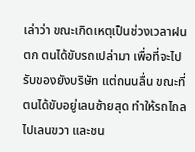เล่าว่า ขณะเกิดเหตุเป็นช่วงเวลาฝนตก ตนได้ขับรถเปล่ามา เพื่อที่จะไปรับของยังบริษัท แต่ถนนลื่น ขณะที่ตนได้ขับอยู่เลนซ้ายสุด ทำให้รถไถลไปเลนขวา และชน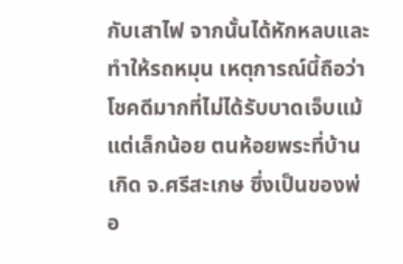กับเสาไฟ จากนั้นได้หักหลบและทำให้รถหมุน เหตุการณ์นี้ถือว่าโชคดีมากที่ไม่ได้รับบาดเจ็บแม้แต่เล็กน้อย ตนห้อยพระที่บ้านเกิด จ.ศรีสะเกษ ซึ่งเป็นของพ่อ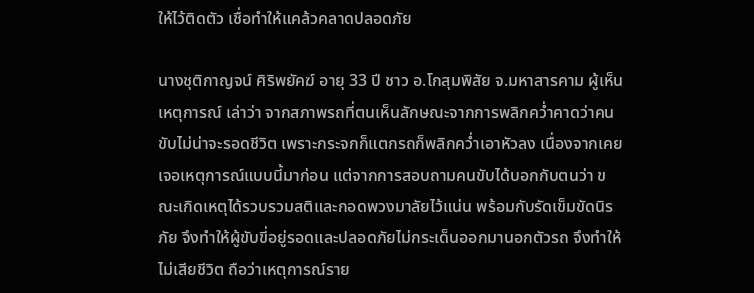ให้ไว้ติดตัว เชื่อทำให้แคล้วคลาดปลอดภัย

นางชุติกาญจน์ ศิริพยัคฆ์ อายุ 33 ปี ชาว อ.โกสุมพิสัย จ.มหาสารคาม ผู้เห็นเหตุการณ์ เล่าว่า จากสภาพรถที่ตนเห็นลักษณะจากการพลิกคว่ำคาดว่าคนขับไม่น่าจะรอดชีวิต เพราะกระจกก็แตกรถก็พลิกคว่ำเอาหัวลง เนื่องจากเคยเจอเหตุการณ์แบบนี้มาก่อน แต่จากการสอบถามคนขับได้บอกกับตนว่า ขณะเกิดเหตุได้รวบรวมสติและกอดพวงมาลัยไว้แน่น พร้อมกับรัดเข็มขัดนิรภัย จึงทำให้ผู้ขับขี่อยู่รอดและปลอดภัยไม่กระเด็นออกมานอกตัวรถ จึงทำให้ไม่เสียชีวิต ถือว่าเหตุการณ์ราย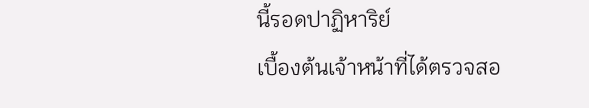นี้รอดปาฏิหาริย์
เบื้องต้นเจ้าหน้าที่ได้ตรวจสอ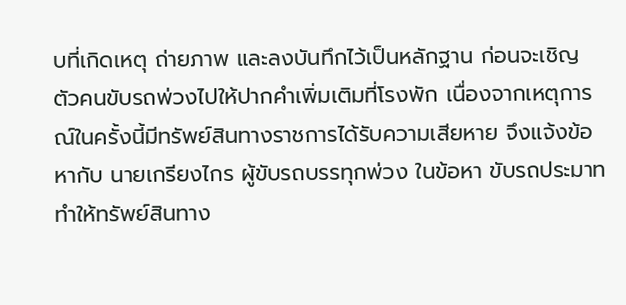บที่เกิดเหตุ ถ่ายภาพ และลงบันทึกไว้เป็นหลักฐาน ก่อนจะเชิญตัวคนขับรถพ่วงไปให้ปากคำเพิ่มเติมที่โรงพัก เนื่องจากเหตุการณ์ในครั้งนี้มีทรัพย์สินทางราชการได้รับความเสียหาย จึงแจ้งข้อหากับ นายเกรียงไกร ผู้ขับรถบรรทุกพ่วง ในข้อหา ขับรถประมาททำให้ทรัพย์สินทาง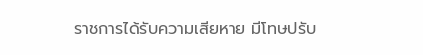ราชการได้รับความเสียหาย มีโทษปรับ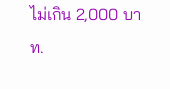ไม่เกิน 2,000 บาท.